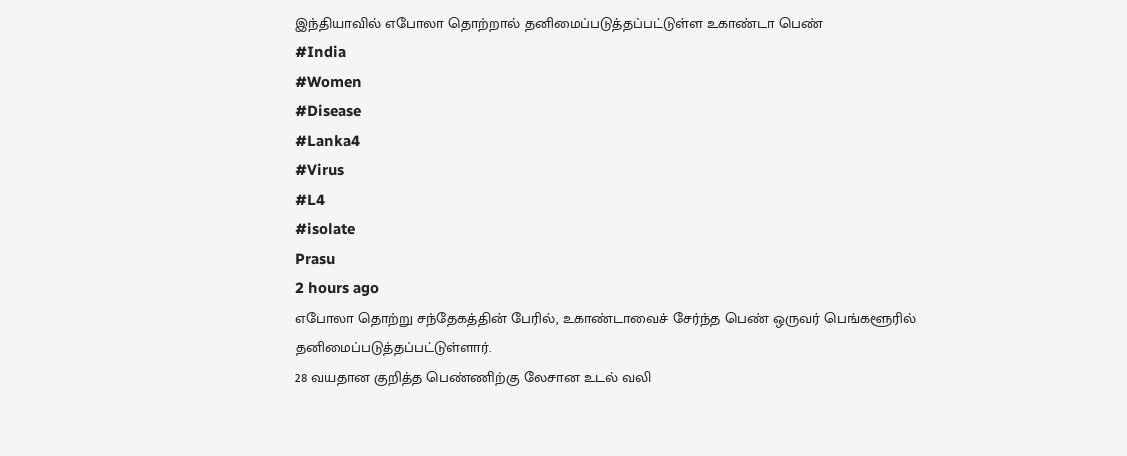இந்தியாவில் எபோலா தொற்றால் தனிமைப்படுத்தப்பட்டுள்ள உகாண்டா பெண்
#India
#Women
#Disease
#Lanka4
#Virus
#L4
#isolate
Prasu
2 hours ago
எபோலா தொற்று சந்தேகத்தின் பேரில், உகாண்டாவைச் சேர்ந்த பெண் ஒருவர் பெங்களூரில் தனிமைப்படுத்தப்பட்டுள்ளார்.
28 வயதான குறித்த பெண்ணிற்கு லேசான உடல் வலி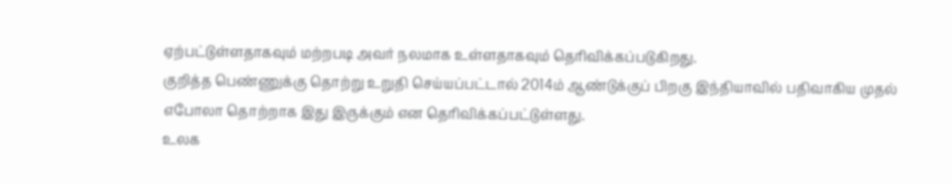ஏற்பட்டுள்ளதாகவும் மற்றபடி அவர் நலமாக உள்ளதாகவும் தெரிவிக்கப்படுகிறது.
குறித்த பெண்ணுக்கு தொற்று உறுதி செய்யப்பட்டால் 2014ம் ஆண்டுக்குப் பிறகு இந்தியாவில் பதிவாகிய முதல் எபோலா தொற்றாக இது இருக்கும் என தெரிவிக்கப்பட்டுள்ளது.
உலக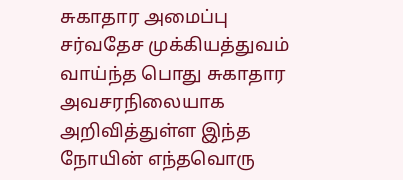சுகாதார அமைப்பு சர்வதேச முக்கியத்துவம் வாய்ந்த பொது சுகாதார அவசரநிலையாக அறிவித்துள்ள இந்த நோயின் எந்தவொரு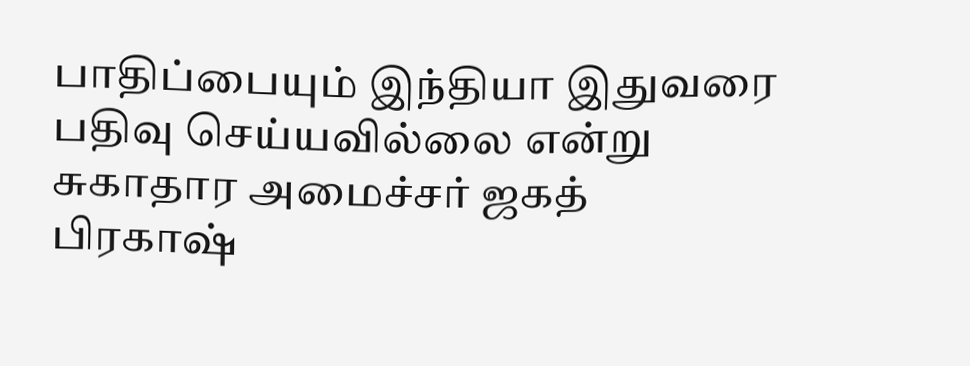பாதிப்பையும் இந்தியா இதுவரை பதிவு செய்யவில்லை என்று சுகாதார அமைச்சர் ஜகத் பிரகாஷ்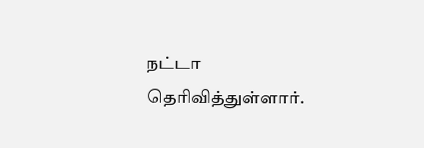நட்டா தெரிவித்துள்ளார்.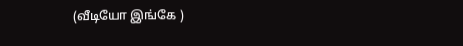(வீடியோ இங்கே )